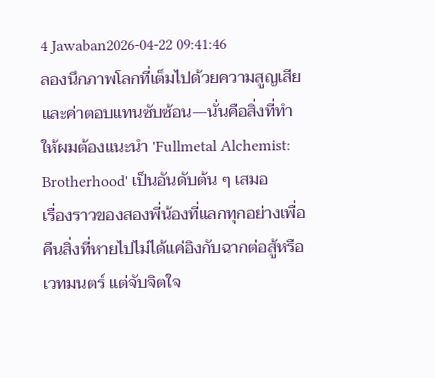4 Jawaban2026-04-22 09:41:46
ลองนึกภาพโลกที่เต็มไปด้วยความสูญเสียและค่าตอบแทนซับซ้อน—นั่นคือสิ่งที่ทำให้ผมต้องแนะนำ 'Fullmetal Alchemist: Brotherhood' เป็นอันดับต้น ๆ เสมอ
เรื่องราวของสองพี่น้องที่แลกทุกอย่างเพื่อคืนสิ่งที่หายไปไม่ได้แค่อิงกับฉากต่อสู้หรือเวทมนตร์ แต่จับจิตใจ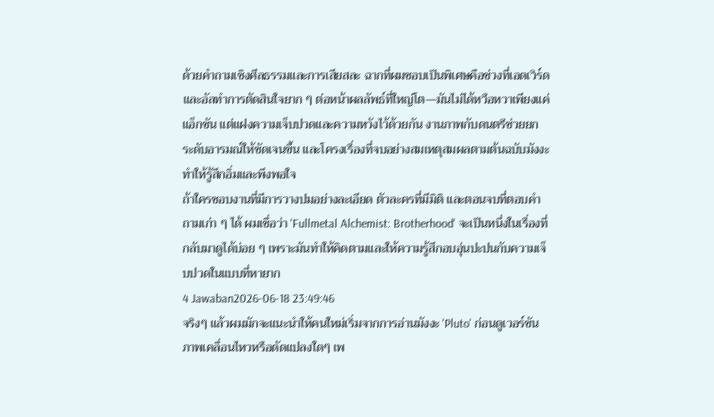ด้วยคำถามเชิงศีลธรรมและการเสียสละ ฉากที่ผมชอบเป็นพิเศษคือช่วงที่เอดเวิร์ดและอัลทำการตัดสินใจยาก ๆ ต่อหน้าผลลัพธ์ที่ใหญ่โต—มันไม่ได้หวือหวาเพียงแค่แอ็กชัน แต่แฝงความเจ็บปวดและความหวังไว้ด้วยกัน งานภาพกับดนตรีช่วยยกระดับอารมณ์ให้ชัดเจนขึ้น และโครงเรื่องที่จบอย่างสมเหตุสมผลตามต้นฉบับมังงะทำให้รู้สึกอิ่มและพึงพอใจ
ถ้าใครชอบงานที่มีการวางปมอย่างละเอียด ตัวละครที่มีมิติ และตอนจบที่ตอบคำถามเก่า ๆ ได้ ผมเชื่อว่า 'Fullmetal Alchemist: Brotherhood' จะเป็นหนึ่งในเรื่องที่กลับมาดูได้บ่อย ๆ เพราะมันทำให้คิดตามและให้ความรู้สึกอบอุ่นปะปนกับความเจ็บปวดในแบบที่หายาก
4 Jawaban2026-06-18 23:49:46
จริงๆ แล้วผมมักจะแนะนำให้คนใหม่เริ่มจากการอ่านมังงะ 'Pluto' ก่อนดูเวอร์ชันภาพเคลื่อนไหวหรือดัดแปลงใดๆ เพ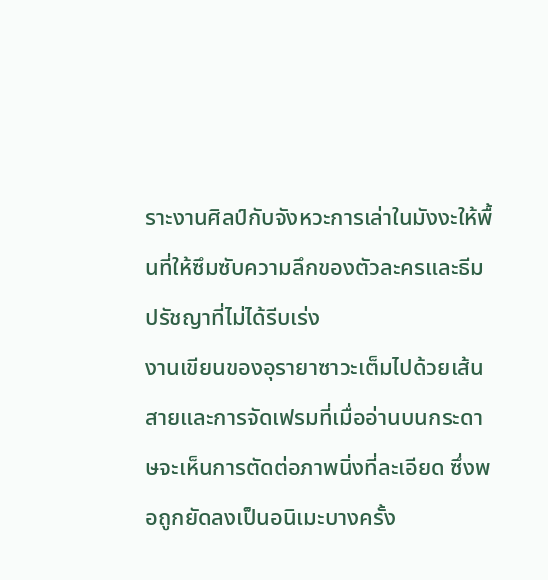ราะงานศิลป์กับจังหวะการเล่าในมังงะให้พื้นที่ให้ซึมซับความลึกของตัวละครและธีมปรัชญาที่ไม่ได้รีบเร่ง
งานเขียนของอุรายาซาวะเต็มไปด้วยเส้นสายและการจัดเฟรมที่เมื่ออ่านบนกระดาษจะเห็นการตัดต่อภาพนิ่งที่ละเอียด ซึ่งพอถูกยัดลงเป็นอนิเมะบางครั้ง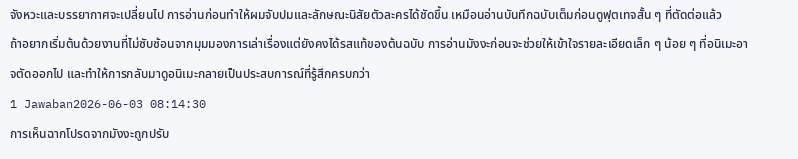จังหวะและบรรยากาศจะเปลี่ยนไป การอ่านก่อนทำให้ผมจับปมและลักษณะนิสัยตัวละครได้ชัดขึ้น เหมือนอ่านบันทึกฉบับเต็มก่อนดูฟุตเทจสั้น ๆ ที่ตัดต่อแล้ว
ถ้าอยากเริ่มต้นด้วยงานที่ไม่ซับซ้อนจากมุมมองการเล่าเรื่องแต่ยังคงได้รสแท้ของต้นฉบับ การอ่านมังงะก่อนจะช่วยให้เข้าใจรายละเอียดเล็ก ๆ น้อย ๆ ที่อนิเมะอาจตัดออกไป และทำให้การกลับมาดูอนิเมะกลายเป็นประสบการณ์ที่รู้สึกครบกว่า
1 Jawaban2026-06-03 08:14:30
การเห็นฉากโปรดจากมังงะถูกปรับ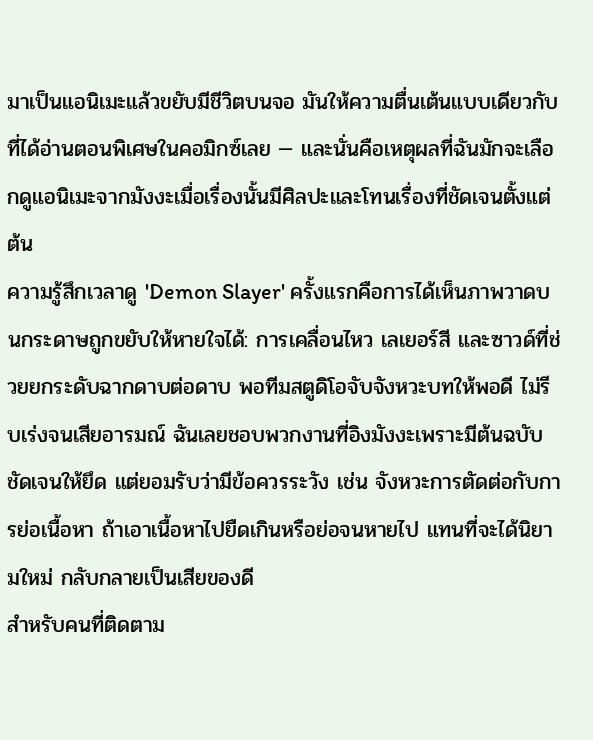มาเป็นแอนิเมะแล้วขยับมีชีวิตบนจอ มันให้ความตื่นเต้นแบบเดียวกับที่ได้อ่านตอนพิเศษในคอมิกซ์เลย — และนั่นคือเหตุผลที่ฉันมักจะเลือกดูแอนิเมะจากมังงะเมื่อเรื่องนั้นมีศิลปะและโทนเรื่องที่ชัดเจนตั้งแต่ต้น
ความรู้สึกเวลาดู 'Demon Slayer' ครั้งแรกคือการได้เห็นภาพวาดบนกระดาษถูกขยับให้หายใจได้: การเคลื่อนไหว เลเยอร์สี และซาวด์ที่ช่วยยกระดับฉากดาบต่อดาบ พอทีมสตูดิโอจับจังหวะบทให้พอดี ไม่รีบเร่งจนเสียอารมณ์ ฉันเลยชอบพวกงานที่อิงมังงะเพราะมีต้นฉบับชัดเจนให้ยึด แต่ยอมรับว่ามีข้อควรระวัง เช่น จังหวะการตัดต่อกับการย่อเนื้อหา ถ้าเอาเนื้อหาไปยืดเกินหรือย่อจนหายไป แทนที่จะได้นิยามใหม่ กลับกลายเป็นเสียของดี
สำหรับคนที่ติดตาม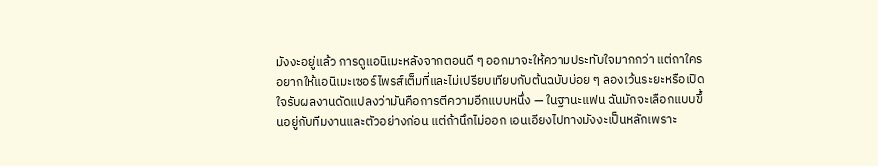มังงะอยู่แล้ว การดูแอนิเมะหลังจากตอนดี ๆ ออกมาจะให้ความประทับใจมากกว่า แต่ถาใครอยากให้แอนิเมะเซอร์ไพรส์เต็มที่และไม่เปรียบเทียบกับต้นฉบับบ่อย ๆ ลองเว้นระยะหรือเปิดใจรับผลงานดัดแปลงว่ามันคือการตีความอีกแบบหนึ่ง — ในฐานะแฟน ฉันมักจะเลือกแบบขึ้นอยู่กับทีมงานและตัวอย่างก่อน แต่ถ้านึกไม่ออก เอนเอียงไปทางมังงะเป็นหลักเพราะ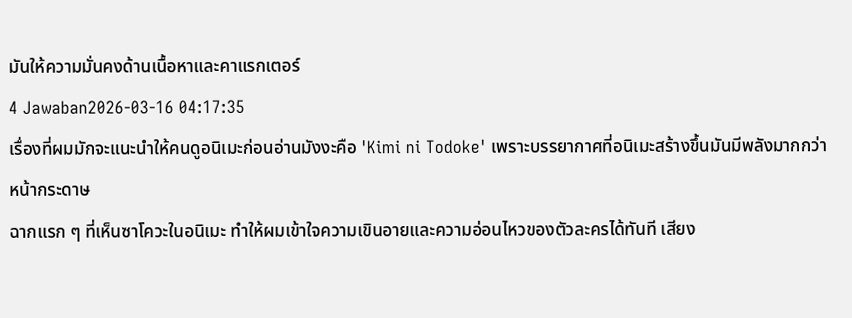มันให้ความมั่นคงด้านเนื้อหาและคาแรกเตอร์
4 Jawaban2026-03-16 04:17:35
เรื่องที่ผมมักจะแนะนำให้คนดูอนิเมะก่อนอ่านมังงะคือ 'Kimi ni Todoke' เพราะบรรยากาศที่อนิเมะสร้างขึ้นมันมีพลังมากกว่าหน้ากระดาษ
ฉากแรก ๆ ที่เห็นซาโควะในอนิเมะ ทำให้ผมเข้าใจความเขินอายและความอ่อนไหวของตัวละครได้ทันที เสียง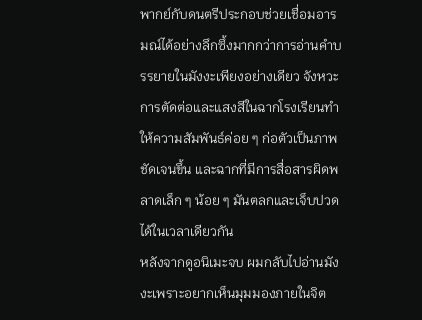พากย์กับดนตรีประกอบช่วยเชื่อมอารมณ์ได้อย่างลึกซึ้งมากกว่าการอ่านคำบรรยายในมังงะเพียงอย่างเดียว จังหวะการตัดต่อและแสงสีในฉากโรงเรียนทำให้ความสัมพันธ์ค่อย ๆ ก่อตัวเป็นภาพชัดเจนขึ้น และฉากที่มีการสื่อสารผิดพลาดเล็ก ๆ น้อย ๆ มันตลกและเจ็บปวดได้ในเวลาเดียวกัน
หลังจากดูอนิเมะจบ ผมกลับไปอ่านมังงะเพราะอยากเห็นมุมมองภายในจิต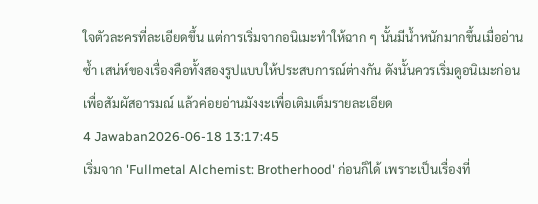ใจตัวละครที่ละเอียดขึ้น แต่การเริ่มจากอนิเมะทำให้ฉาก ๆ นั้นมีน้ำหนักมากขึ้นเมื่ออ่านซ้ำ เสน่ห์ของเรื่องคือทั้งสองรูปแบบให้ประสบการณ์ต่างกัน ดังนั้นควรเริ่มดูอนิเมะก่อนเพื่อสัมผัสอารมณ์ แล้วค่อยอ่านมังงะเพื่อเติมเต็มรายละเอียด
4 Jawaban2026-06-18 13:17:45
เริ่มจาก 'Fullmetal Alchemist: Brotherhood' ก่อนก็ได้ เพราะเป็นเรื่องที่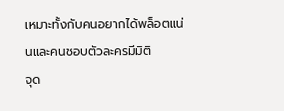เหมาะทั้งกับคนอยากได้พล็อตแน่นและคนชอบตัวละครมีมิติ
จุด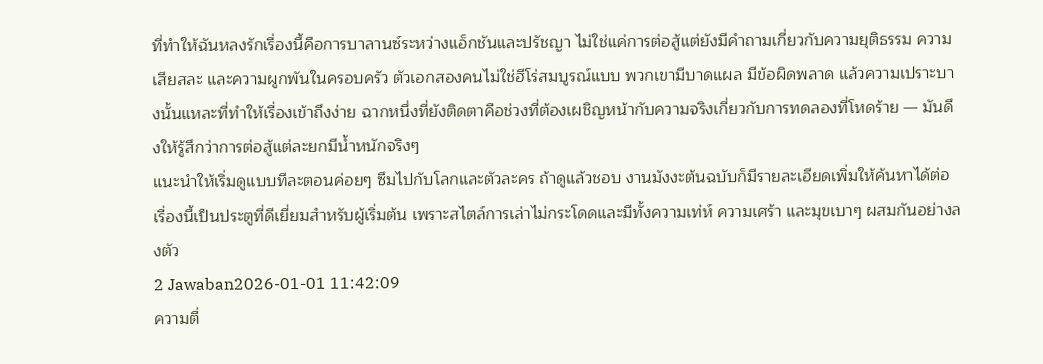ที่ทำให้ฉันหลงรักเรื่องนี้คือการบาลานซ์ระหว่างแอ็กชันและปรัชญา ไม่ใช่แค่การต่อสู้แต่ยังมีคำถามเกี่ยวกับความยุติธรรม ความเสียสละ และความผูกพันในครอบครัว ตัวเอกสองคนไม่ใช่ฮีโร่สมบูรณ์แบบ พวกเขามีบาดแผล มีข้อผิดพลาด แล้วความเปราะบางนั้นแหละที่ทำให้เรื่องเข้าถึงง่าย ฉากหนึ่งที่ยังติดตาคือช่วงที่ต้องเผชิญหน้ากับความจริงเกี่ยวกับการทดลองที่โหดร้าย — มันดึงให้รู้สึกว่าการต่อสู้แต่ละยกมีน้ำหนักจริงๆ
แนะนำให้เริ่มดูแบบทีละตอนค่อยๆ ซึมไปกับโลกและตัวละคร ถ้าดูแล้วชอบ งานมังงะต้นฉบับก็มีรายละเอียดเพิ่มให้ค้นหาได้ต่อ เรื่องนี้เป็นประตูที่ดีเยี่ยมสำหรับผู้เริ่มต้น เพราะสไตล์การเล่าไม่กระโดดและมีทั้งความเท่ห์ ความเศร้า และมุขเบาๆ ผสมกันอย่างลงตัว
2 Jawaban2026-01-01 11:42:09
ความตื่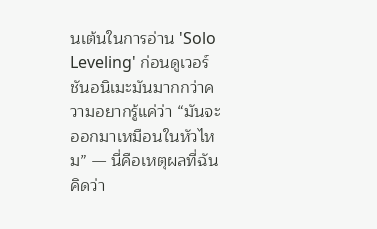นเต้นในการอ่าน 'Solo Leveling' ก่อนดูเวอร์ชันอนิเมะมันมากกว่าความอยากรู้แค่ว่า “มันจะออกมาเหมือนในหัวไหม” — นี่คือเหตุผลที่ฉันคิดว่า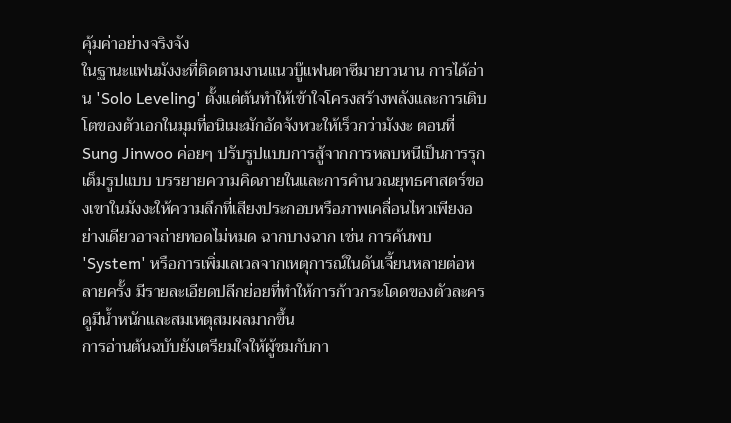คุ้มค่าอย่างจริงจัง
ในฐานะแฟนมังงะที่ติดตามงานแนวบู๊แฟนตาซีมายาวนาน การได้อ่าน 'Solo Leveling' ตั้งแต่ต้นทำให้เข้าใจโครงสร้างพลังและการเติบโตของตัวเอกในมุมที่อนิเมะมักอัดจังหวะให้เร็วกว่ามังงะ ตอนที่ Sung Jinwoo ค่อยๆ ปรับรูปแบบการสู้จากการหลบหนีเป็นการรุกเต็มรูปแบบ บรรยายความคิดภายในและการคำนวณยุทธศาสตร์ของเขาในมังงะให้ความลึกที่เสียงประกอบหรือภาพเคลื่อนไหวเพียงอย่างเดียวอาจถ่ายทอดไม่หมด ฉากบางฉาก เช่น การค้นพบ 'System' หรือการเพิ่มเลเวลจากเหตุการณ์ในดันเจี้ยนหลายต่อหลายครั้ง มีรายละเอียดปลีกย่อยที่ทำให้การก้าวกระโดดของตัวละครดูมีน้ำหนักและสมเหตุสมผลมากขึ้น
การอ่านต้นฉบับยังเตรียมใจให้ผู้ชมกับกา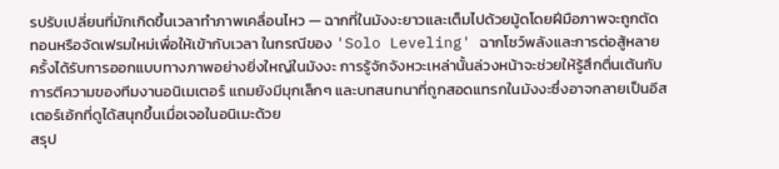รปรับเปลี่ยนที่มักเกิดขึ้นเวลาทำภาพเคลื่อนไหว — ฉากที่ในมังงะยาวและเต็มไปด้วยมู้ดโดยฝีมือภาพจะถูกตัดทอนหรือจัดเฟรมใหม่เพื่อให้เข้ากับเวลา ในกรณีของ 'Solo Leveling' ฉากโชว์พลังและการต่อสู้หลายครั้งได้รับการออกแบบทางภาพอย่างยิ่งใหญ่ในมังงะ การรู้จักจังหวะเหล่านั้นล่วงหน้าจะช่วยให้รู้สึกตื่นเต้นกับการตีความของทีมงานอนิเมเตอร์ แถมยังมีมุกเล็กๆ และบทสนทนาที่ถูกสอดแทรกในมังงะซึ่งอาจกลายเป็นอีสเตอร์เอ้กที่ดูได้สนุกขึ้นเมื่อเจอในอนิเมะด้วย
สรุป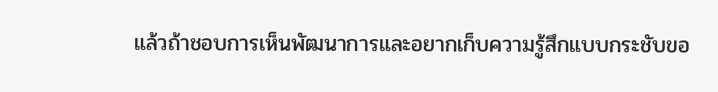แล้วถ้าชอบการเห็นพัฒนาการและอยากเก็บความรู้สึกแบบกระชับขอ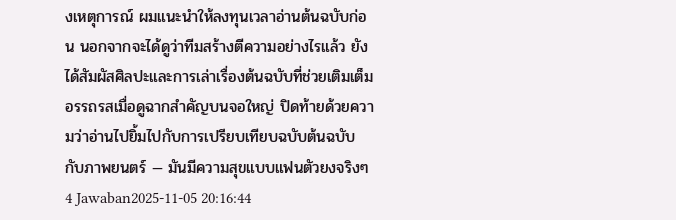งเหตุการณ์ ผมแนะนำให้ลงทุนเวลาอ่านต้นฉบับก่อน นอกจากจะได้ดูว่าทีมสร้างตีความอย่างไรแล้ว ยังได้สัมผัสศิลปะและการเล่าเรื่องต้นฉบับที่ช่วยเติมเต็มอรรถรสเมื่อดูฉากสําคัญบนจอใหญ่ ปิดท้ายด้วยความว่าอ่านไปยิ้มไปกับการเปรียบเทียบฉบับต้นฉบับกับภาพยนตร์ — มันมีความสุขแบบแฟนตัวยงจริงๆ
4 Jawaban2025-11-05 20:16:44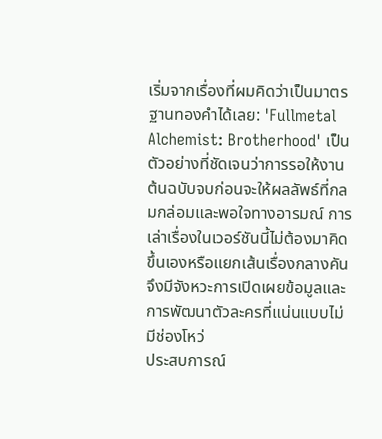เริ่มจากเรื่องที่ผมคิดว่าเป็นมาตรฐานทองคำได้เลย: 'Fullmetal Alchemist: Brotherhood' เป็นตัวอย่างที่ชัดเจนว่าการรอให้งานต้นฉบับจบก่อนจะให้ผลลัพธ์ที่กลมกล่อมและพอใจทางอารมณ์ การเล่าเรื่องในเวอร์ชันนี้ไม่ต้องมาคิดขึ้นเองหรือแยกเส้นเรื่องกลางคัน จึงมีจังหวะการเปิดเผยข้อมูลและการพัฒนาตัวละครที่แน่นแบบไม่มีช่องโหว่
ประสบการณ์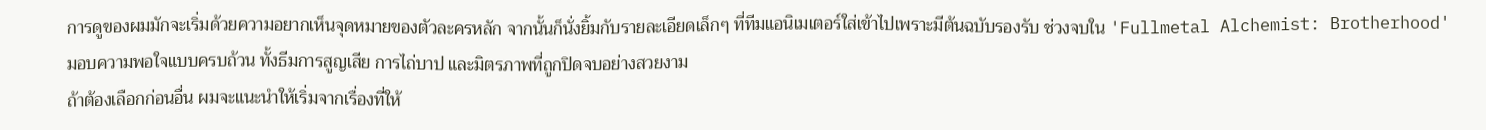การดูของผมมักจะเริ่มด้วยความอยากเห็นจุดหมายของตัวละครหลัก จากนั้นก็นั่งยิ้มกับรายละเอียดเล็กๆ ที่ทีมแอนิเมเตอร์ใส่เข้าไปเพราะมีต้นฉบับรองรับ ช่วงจบใน 'Fullmetal Alchemist: Brotherhood' มอบความพอใจแบบครบถ้วน ทั้งธีมการสูญเสีย การไถ่บาป และมิตรภาพที่ถูกปิดจบอย่างสวยงาม
ถ้าต้องเลือกก่อนอื่น ผมจะแนะนำให้เริ่มจากเรื่องที่ให้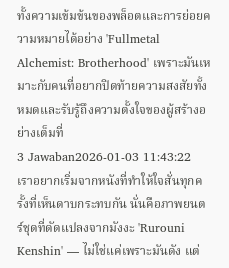ทั้งความเข้มข้นของพล็อตและการย่อยความหมายได้อย่าง 'Fullmetal Alchemist: Brotherhood' เพราะมันเหมาะกับคนที่อยากปิดท้ายความสงสัยทั้งหมดและรับรู้ถึงความตั้งใจของผู้สร้างอย่างเต็มที่
3 Jawaban2026-01-03 11:43:22
เราอยากเริ่มจากหนังที่ทำให้ใจสั่นทุกครั้งที่เห็นดาบกระทบกัน นั่นคือภาพยนตร์ชุดที่ดัดแปลงจากมังงะ 'Rurouni Kenshin' — ไม่ใช่แค่เพราะมันดัง แต่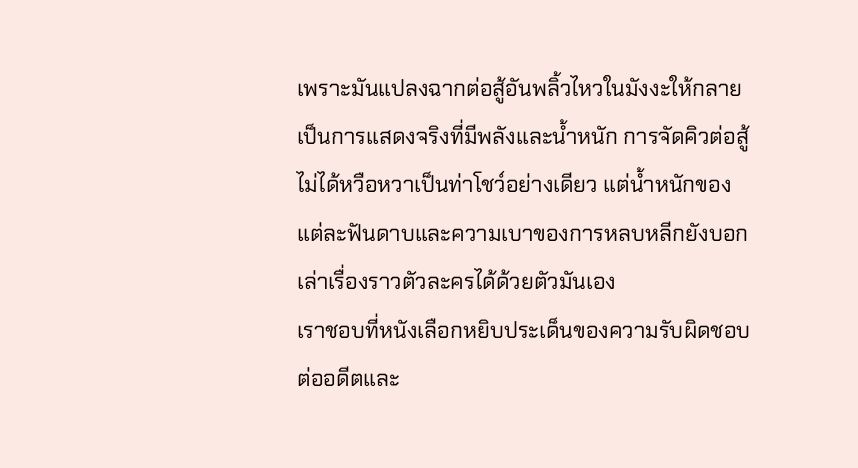เพราะมันแปลงฉากต่อสู้อันพลิ้วไหวในมังงะให้กลายเป็นการแสดงจริงที่มีพลังและน้ำหนัก การจัดคิวต่อสู้ไม่ได้หวือหวาเป็นท่าโชว์อย่างเดียว แต่น้ำหนักของแต่ละฟันดาบและความเบาของการหลบหลีกยังบอกเล่าเรื่องราวตัวละครได้ด้วยตัวมันเอง
เราชอบที่หนังเลือกหยิบประเด็นของความรับผิดชอบต่ออดีตและ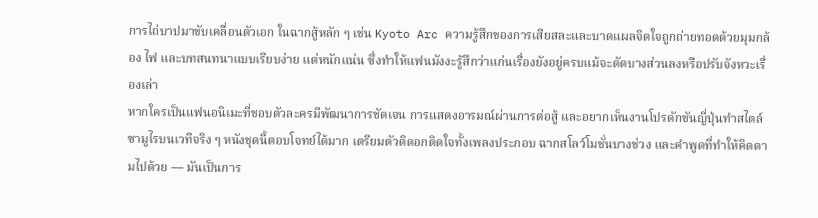การไถ่บาปมาขับเคลื่อนตัวเอก ในฉากสู้หลัก ๆ เช่น Kyoto Arc ความรู้สึกของการเสียสละและบาดแผลจิตใจถูกถ่ายทอดด้วยมุมกล้อง ไฟ และบทสนทนาแบบเรียบง่าย แต่หนักแน่น ซึ่งทำให้แฟนมังงะรู้สึกว่าแก่นเรื่องยังอยู่ครบแม้จะตัดบางส่วนลงหรือปรับจังหวะเรื่องเล่า
หากใครเป็นแฟนอนิเมะที่ชอบตัวละครมีพัฒนาการชัดเจน การแสดงอารมณ์ผ่านการต่อสู้ และอยากเห็นงานโปรดักชันญี่ปุ่นทำสไตล์ซามูไรบนเวทีจริง ๆ หนังชุดนี้ตอบโจทย์ได้มาก เตรียมตัวติดอกติดใจทั้งเพลงประกอบ ฉากสโลว์โมชั่นบางช่วง และคำพูดที่ทำให้คิดตามไปด้วย — มันเป็นการ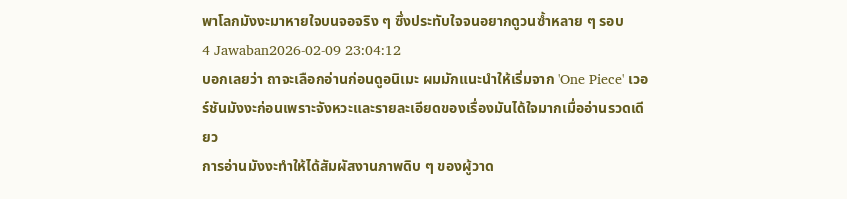พาโลกมังงะมาหายใจบนจอจริง ๆ ซึ่งประทับใจจนอยากดูวนซ้ำหลาย ๆ รอบ
4 Jawaban2026-02-09 23:04:12
บอกเลยว่า ถาจะเลือกอ่านก่อนดูอนิเมะ ผมมักแนะนำให้เริ่มจาก 'One Piece' เวอร์ชันมังงะก่อนเพราะจังหวะและรายละเอียดของเรื่องมันได้ใจมากเมื่ออ่านรวดเดียว
การอ่านมังงะทำให้ได้สัมผัสงานภาพดิบ ๆ ของผู้วาด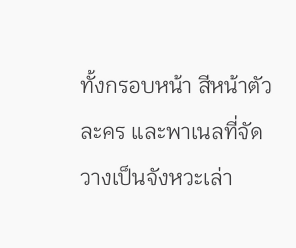ทั้งกรอบหน้า สีหน้าตัวละคร และพาเนลที่จัดวางเป็นจังหวะเล่า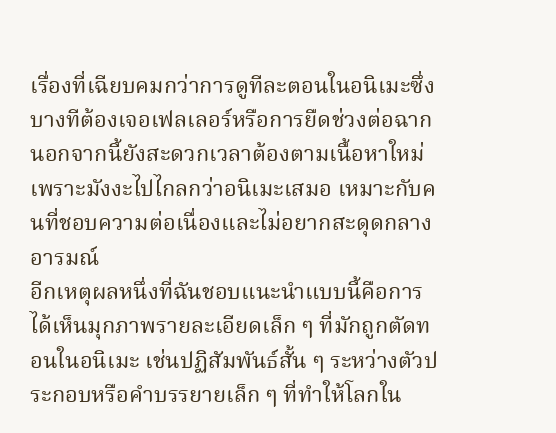เรื่องที่เฉียบคมกว่าการดูทีละตอนในอนิเมะซึ่งบางทีต้องเจอเฟลเลอร์หรือการยืดช่วงต่อฉาก นอกจากนี้ยังสะดวกเวลาต้องตามเนื้อหาใหม่ เพราะมังงะไปไกลกว่าอนิเมะเสมอ เหมาะกับคนที่ชอบความต่อเนื่องและไม่อยากสะดุดกลางอารมณ์
อีกเหตุผลหนึ่งที่ฉันชอบแนะนำแบบนี้คือการได้เห็นมุกภาพรายละเอียดเล็ก ๆ ที่มักถูกตัดทอนในอนิเมะ เช่นปฏิสัมพันธ์สั้น ๆ ระหว่างตัวประกอบหรือคำบรรยายเล็ก ๆ ที่ทำให้โลกใน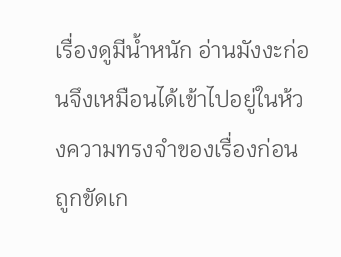เรื่องดูมีน้ำหนัก อ่านมังงะก่อนจึงเหมือนได้เข้าไปอยู่ในห้วงความทรงจำของเรื่องก่อนถูกขัดเก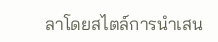ลาโดยสไตล์การนำเสน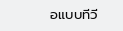อแบบทีวี